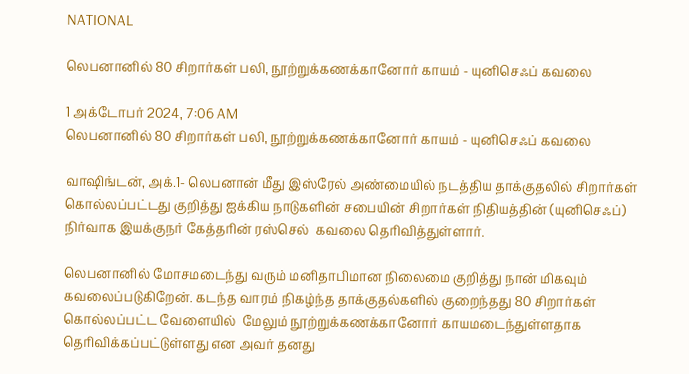NATIONAL

லெபனானில் 80 சிறார்கள் பலி, நூற்றுக்கணக்கானோர் காயம் - யுனிசெஃப் கவலை

1 அக்டோபர் 2024, 7:06 AM
லெபனானில் 80 சிறார்கள் பலி, நூற்றுக்கணக்கானோர் காயம் - யுனிசெஃப் கவலை

வாஷிங்டன், அக்.1- லெபனான் மீது இஸ்ரேல் அண்மையில் நடத்திய தாக்குதலில் சிறார்கள் கொல்லப்பட்டது குறித்து ஐக்கிய நாடுகளின் சபையின் சிறார்கள் நிதியத்தின் (யுனிசெஃப்) நிர்வாக இயக்குநர் கேத்தரின் ரஸ்செல்  கவலை தெரிவித்துள்ளார்.

லெபனானில் மோசமடைந்து வரும் மனிதாபிமான நிலைமை குறித்து நான் மிகவும் கவலைப்படுகிறேன். கடந்த வாரம் நிகழ்ந்த தாக்குதல்களில் குறைந்தது 80 சிறார்கள்  கொல்லப்பட்ட வேளையில்  மேலும் நூற்றுக்கணக்கானோர் காயமடைந்துள்ளதாக தெரிவிக்கப்பட்டுள்ளது என அவர் தனது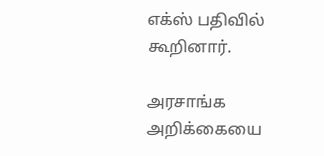எக்ஸ் பதிவில் கூறினார்.

அரசாங்க அறிக்கையை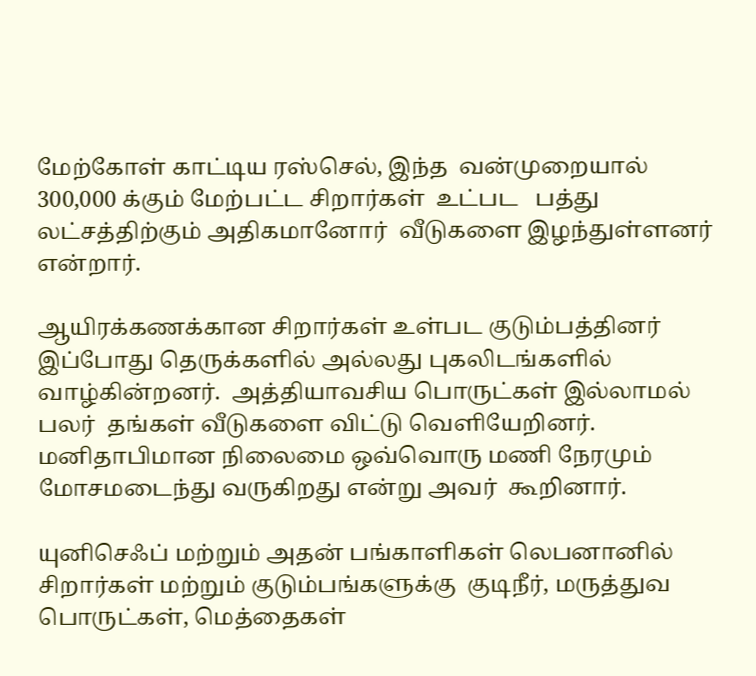மேற்கோள் காட்டிய ரஸ்செல், இந்த  வன்முறையால் 300,000 க்கும் மேற்பட்ட சிறார்கள்  உட்பட   பத்து லட்சத்திற்கும் அதிகமானோர்  வீடுகளை இழந்துள்ளனர்   என்றார்.

ஆயிரக்கணக்கான சிறார்கள் உள்பட குடும்பத்தினர் இப்போது தெருக்களில் அல்லது புகலிடங்களில் வாழ்கின்றனர்.  அத்தியாவசிய பொருட்கள் இல்லாமல் பலர்  தங்கள் வீடுகளை விட்டு வெளியேறினர். மனிதாபிமான நிலைமை ஒவ்வொரு மணி நேரமும் மோசமடைந்து வருகிறது என்று அவர்  கூறினார்.

யுனிசெஃப் மற்றும் அதன் பங்காளிகள் லெபனானில் சிறார்கள் மற்றும் குடும்பங்களுக்கு  குடிநீர், மருத்துவ பொருட்கள், மெத்தைகள்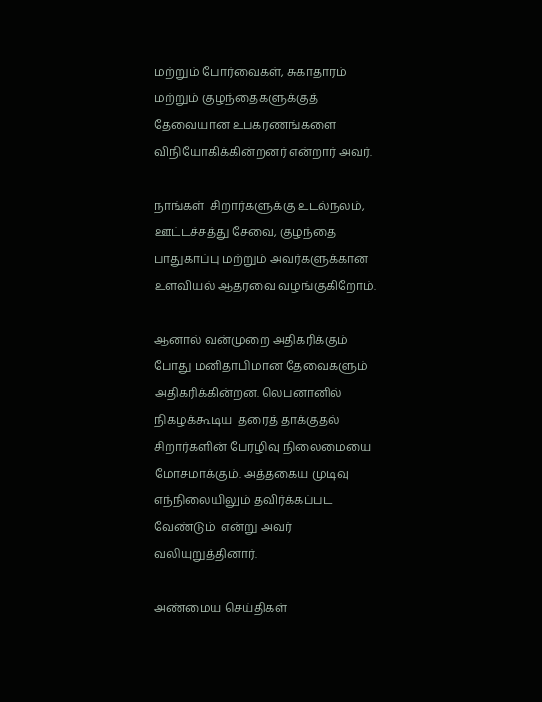மற்றும் போர்வைகள், சுகாதாரம் மற்றும் குழந்தைகளுக்குத் தேவையான உபகரணங்களை விநியோகிக்கின்றனர் என்றார் அவர்.

நாங்கள்  சிறார்களுக்கு உடல்நலம்,  ஊட்டச்சத்து சேவை, குழந்தை பாதுகாப்பு மற்றும் அவர்களுக்கான உளவியல் ஆதரவை வழங்குகிறோம்.

ஆனால் வன்முறை அதிகரிக்கும் போது மனிதாபிமான தேவைகளும் அதிகரிக்கின்றன. லெபனானில் நிகழக்கூடிய  தரைத் தாக்குதல்  சிறார்களின் பேரழிவு நிலைமையை மோசமாக்கும். அத்தகைய முடிவு எந்நிலையிலும் தவிர்க்கப்பட வேண்டும்  என்று அவர் வலியுறுத்தினார்.

அண்மைய செய்திகள்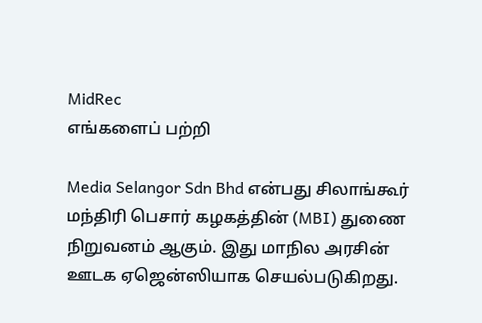MidRec
எங்களைப் பற்றி

Media Selangor Sdn Bhd என்பது சிலாங்கூர் மந்திரி பெசார் கழகத்தின் (MBI) துணை நிறுவனம் ஆகும். இது மாநில அரசின் ஊடக ஏஜென்ஸியாக செயல்படுகிறது.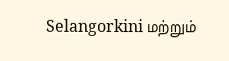Selangorkini மற்றும்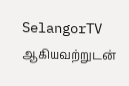SelangorTV ஆகியவற்றுடன்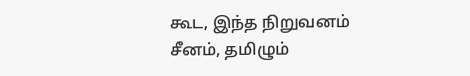கூட, இந்த நிறுவனம் சீனம், தமிழும்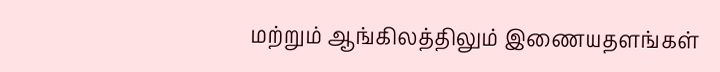மற்றும் ஆங்கிலத்திலும் இணையதளங்கள்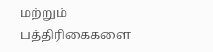மற்றும் பத்திரிகைகளை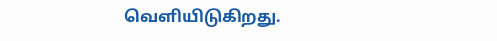வெளியிடுகிறது.